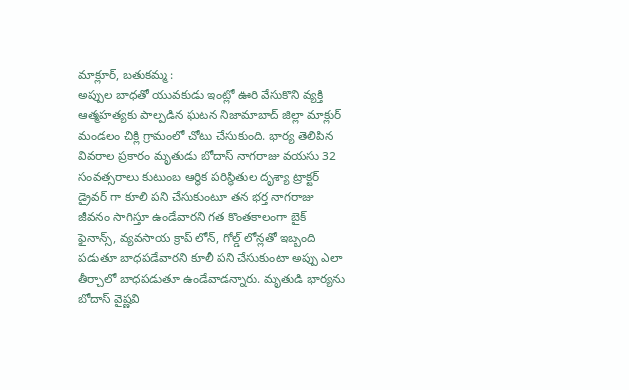మాక్లూర్, బతుకమ్మ :
అప్పుల బాధతో యువకుడు ఇంట్లో ఊరి వేసుకొని వ్యక్తి ఆత్మహత్యకు పాల్పడిన ఘటన నిజామాబాద్ జిల్లా మాక్లుర్ మండలం చిక్లి గ్రామంలో చోటు చేసుకుంది. భార్య తెలిపిన వివరాల ప్రకారం మృతుడు బోదాస్ నాగరాజు వయసు 32 సంవత్సరాలు కుటుంబ ఆర్థిక పరిస్థితుల దృశ్యా ట్రాక్టర్ డ్రైవర్ గా కూలి పని చేసుకుంటూ తన భర్త నాగరాజు జీవనం సాగిస్తూ ఉండేవారని గత కొంతకాలంగా బైక్ ఫైనాన్స్, వ్యవసాయ క్రాప్ లోన్, గోల్డ్ లోన్లతో ఇబ్బంది పడుతూ బాధపడేవారని కూలీ పని చేసుకుంటా అప్పు ఎలా తీర్చాలో బాధపడుతూ ఉండేవాడన్నారు. మృతుడి భార్యను బోదాస్ వైష్ణవి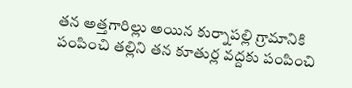తన అత్తగారిల్లు అయిన కుర్నాపల్లి గ్రామానికి పంపించి తల్లిని తన కూతుర్ల వద్దకు పంపించి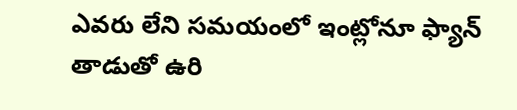ఎవరు లేని సమయంలో ఇంట్లోనూ ఫ్యాన్ తాడుతో ఉరి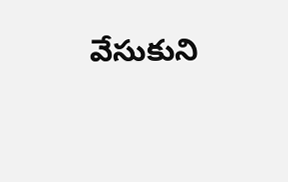వేసుకుని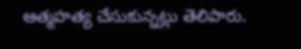ఆత్మహత్య చేసుకున్నట్లు తెలిపారు.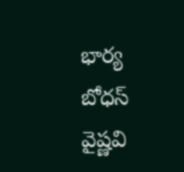భార్య బోధస్ వైష్ణవి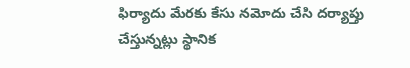ఫిర్యాదు మేరకు కేసు నమోదు చేసి దర్యాప్తు చేస్తున్నట్లు స్థానిక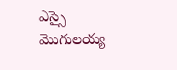ఎస్సై మొగులయ్య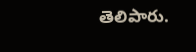తెలిపారు.